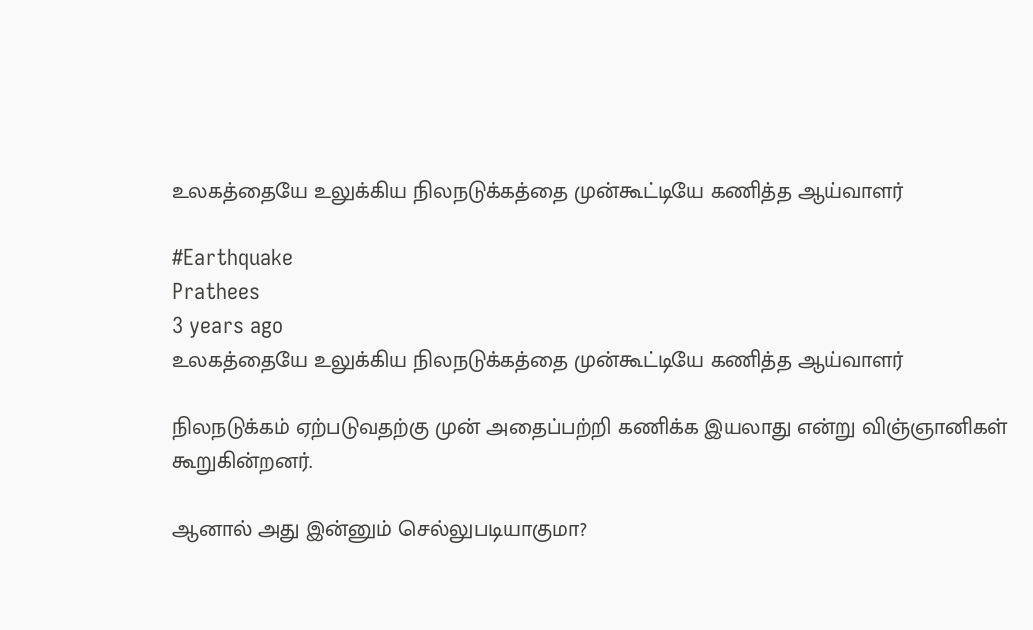உலகத்தையே உலுக்கிய நிலநடுக்கத்தை முன்கூட்டியே கணித்த ஆய்வாளர்

#Earthquake
Prathees
3 years ago
உலகத்தையே உலுக்கிய நிலநடுக்கத்தை முன்கூட்டியே கணித்த ஆய்வாளர்

நிலநடுக்கம் ஏற்படுவதற்கு முன் அதைப்பற்றி கணிக்க இயலாது என்று விஞ்ஞானிகள் கூறுகின்றனர்.

ஆனால் அது இன்னும் செல்லுபடியாகுமா?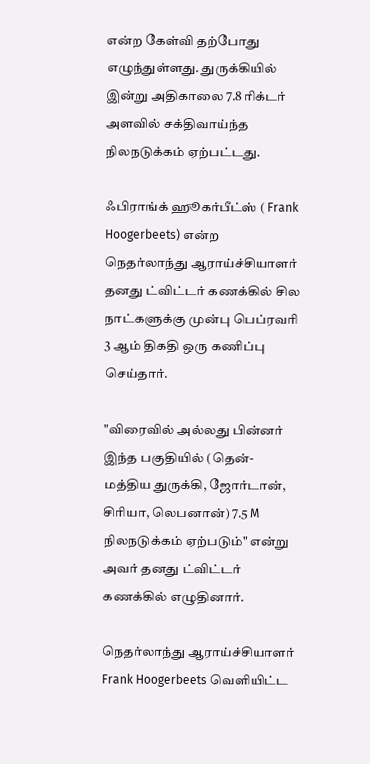என்ற கேள்வி தற்போது எழுந்துள்ளது. துருக்கியில் இன்று அதிகாலை 7.8 ரிக்டர் அளவில் சக்திவாய்ந்த நிலநடுக்கம் ஏற்பட்டது.

ஃபிராங்க் ஹூகர்பீட்ஸ் ( Frank Hoogerbeets) என்ற நெதர்லாந்து ஆராய்ச்சியாளர் தனது ட்விட்டர் கணக்கில் சில நாட்களுக்கு முன்பு பெப்ரவரி 3 ஆம் திகதி ஒரு கணிப்பு செய்தார்.

"விரைவில் அல்லது பின்னர் இந்த பகுதியில் (தென்-மத்திய துருக்கி, ஜோர்டான், சிரியா, லெபனான்) 7.5 M நிலநடுக்கம் ஏற்படும்" என்று அவர் தனது ட்விட்டர் கணக்கில் எழுதினார்.

நெதர்லாந்து ஆராய்ச்சியாளர் Frank Hoogerbeets வெளியிட்ட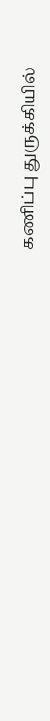கணிப்பு துருக்கியில்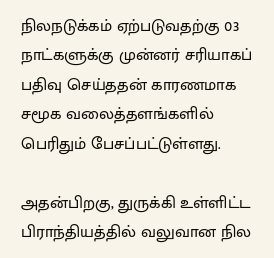நிலநடுக்கம் ஏற்படுவதற்கு 03 நாட்களுக்கு முன்னர் சரியாகப் பதிவு செய்ததன் காரணமாக சமூக வலைத்தளங்களில் பெரிதும் பேசப்பட்டுள்ளது.

அதன்பிறகு, துருக்கி உள்ளிட்ட பிராந்தியத்தில் வலுவான நில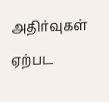அதிர்வுகள் ஏற்பட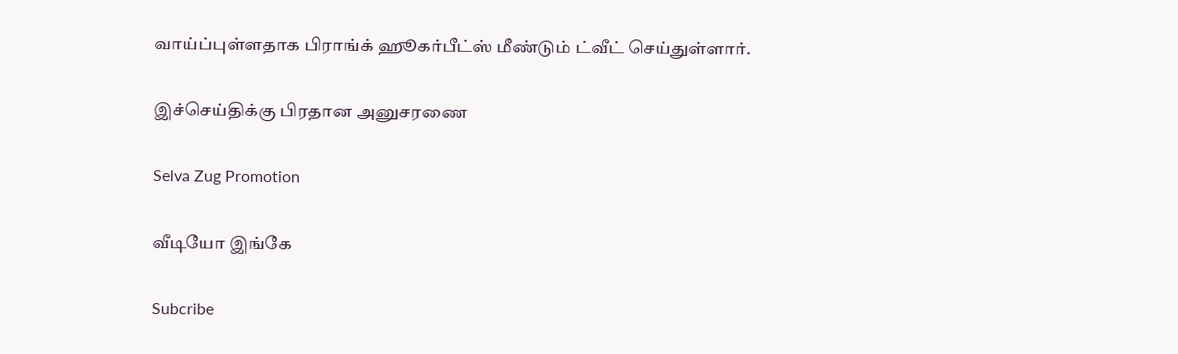வாய்ப்புள்ளதாக பிராங்க் ஹூகர்பீட்ஸ் மீண்டும் ட்வீட் செய்துள்ளார்.

இச்செய்திக்கு பிரதான அனுசரணை

Selva Zug Promotion

வீடியோ இங்கே

Subcribe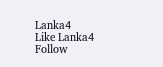Lanka4
Like Lanka4
Follow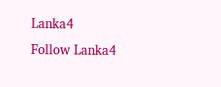Lanka4
Follow Lanka4